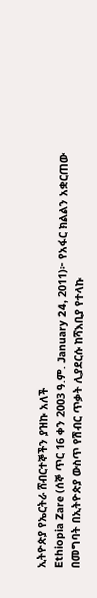ኢትዮጵያ የኤርትራ ሸብርተኞችን ያዝኩ አለች
Ethiopia Zare (ሰኞ ጥር 16 ቀን 2003 ዓ.ም. January 24, 2011)፦ የአፋር ክልልን አቋርጠው በመግባት በኢትዮጵያ ውስጥ የሽብር ጥቃት ሊያደርሱ ከሻእቢያ የተላኩ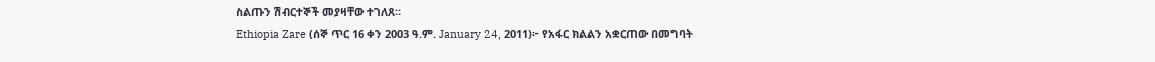ስልጡን ሽብርተኞች መያዛቸው ተገለጸ።
Ethiopia Zare (ሰኞ ጥር 16 ቀን 2003 ዓ.ም. January 24, 2011)፦ የአፋር ክልልን አቋርጠው በመግባት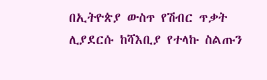በኢትዮጵያ ውስጥ የሽብር ጥቃት ሊያደርሱ ከሻእቢያ የተላኩ ስልጡን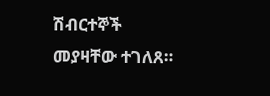ሽብርተኞች መያዛቸው ተገለጸ።